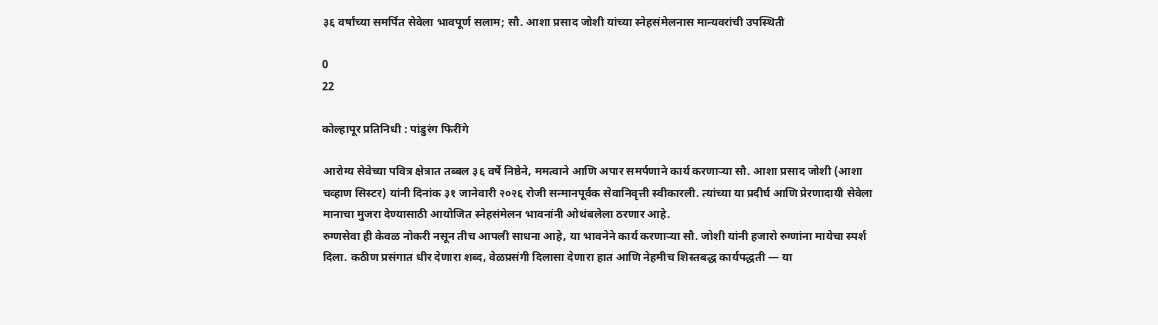३६ वर्षांच्या समर्पित सेवेला भावपूर्ण सलाम; सौ. आशा प्रसाद जोशी यांच्या स्नेहसंमेलनास मान्यवरांची उपस्थिती

0
22

कोल्हापूर प्रतिनिधी : पांडुरंग फिरींगे

आरोग्य सेवेच्या पवित्र क्षेत्रात तब्बल ३६ वर्षे निष्ठेने, ममत्वाने आणि अपार समर्पणाने कार्य करणाऱ्या सौ. आशा प्रसाद जोशी (आशा चव्हाण सिस्टर) यांनी दिनांक ३१ जानेवारी २०२६ रोजी सन्मानपूर्वक सेवानिवृत्ती स्वीकारली. त्यांच्या या प्रदीर्घ आणि प्रेरणादायी सेवेला मानाचा मुजरा देण्यासाठी आयोजित स्नेहसंमेलन भावनांनी ओथंबलेला ठरणार आहे.
रुग्णसेवा ही केवळ नोकरी नसून तीच आपली साधना आहे, या भावनेने कार्य करणाऱ्या सौ. जोशी यांनी हजारो रुग्णांना मायेचा स्पर्श दिला. कठीण प्रसंगात धीर देणारा शब्द, वेळप्रसंगी दिलासा देणारा हात आणि नेहमीच शिस्तबद्ध कार्यपद्धती — या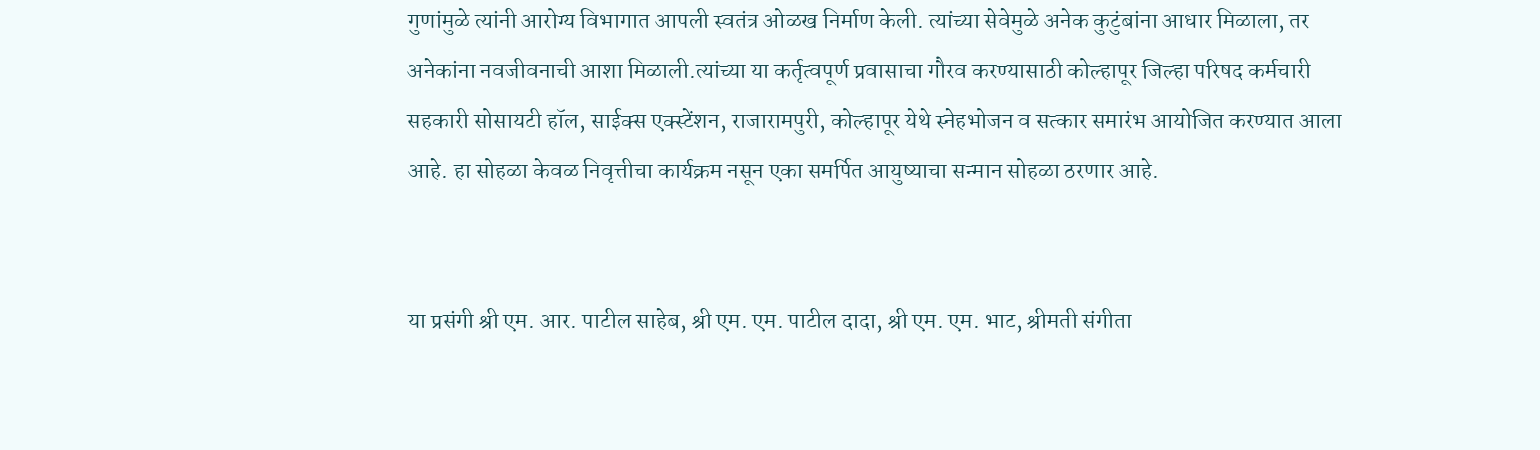गुणांमुळे त्यांनी आरोग्य विभागात आपली स्वतंत्र ओळख निर्माण केली. त्यांच्या सेवेमुळे अनेक कुटुंबांना आधार मिळाला, तर अनेकांना नवजीवनाची आशा मिळाली.त्यांच्या या कर्तृत्वपूर्ण प्रवासाचा गौरव करण्यासाठी कोल्हापूर जिल्हा परिषद कर्मचारी सहकारी सोसायटी हॉल, साईक्स एक्स्टेंशन, राजारामपुरी, कोल्हापूर येथे स्नेहभोजन व सत्कार समारंभ आयोजित करण्यात आला आहे. हा सोहळा केवळ निवृत्तीचा कार्यक्रम नसून एका समर्पित आयुष्याचा सन्मान सोहळा ठरणार आहे.


या प्रसंगी श्री एम. आर. पाटील साहेब, श्री एम. एम. पाटील दादा, श्री एम. एम. भाट, श्रीमती संगीता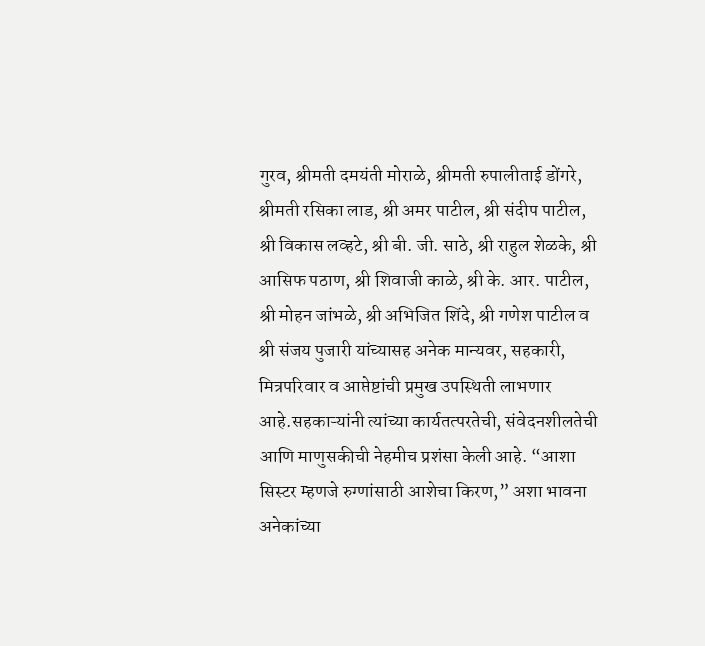गुरव, श्रीमती दमयंती मोराळे, श्रीमती रुपालीताई डोंगरे, श्रीमती रसिका लाड, श्री अमर पाटील, श्री संदीप पाटील, श्री विकास लव्हटे, श्री बी. जी. साठे, श्री राहुल शेळके, श्री आसिफ पठाण, श्री शिवाजी काळे, श्री के. आर. पाटील, श्री मोहन जांभळे, श्री अभिजित शिंदे, श्री गणेश पाटील व श्री संजय पुजारी यांच्यासह अनेक मान्यवर, सहकारी, मित्रपरिवार व आप्तेष्टांची प्रमुख उपस्थिती लाभणार आहे.सहकाऱ्यांनी त्यांच्या कार्यतत्परतेची, संवेदनशीलतेची आणि माणुसकीची नेहमीच प्रशंसा केली आहे. “आशा सिस्टर म्हणजे रुग्णांसाठी आशेचा किरण,” अशा भावना अनेकांच्या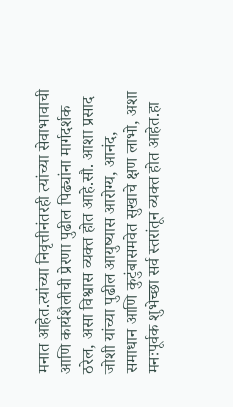मनात आहेत.त्यांच्या निवृत्तीनंतरही त्यांच्या सेवाभावाची आणि कार्यशैलीची प्रेरणा पुढील पिढ्यांना मार्गदर्शक ठरेल, असा विश्वास व्यक्त होत आहे.सौ. आशा प्रसाद जोशी यांच्या पुढील आयुष्यास आरोग्य, आनंद, समाधान आणि कुटुंबासमवेत सुखाचे क्षण लाभो, अशा मनःपूर्वक शुभेच्छा सर्व स्तरांतून व्यक्त होत आहेत.हा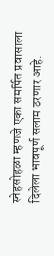स्नेहसोहळा म्हणजे एका समर्पित प्रवासाला दिलेला भावपूर्ण सलाम ठरणार आहे.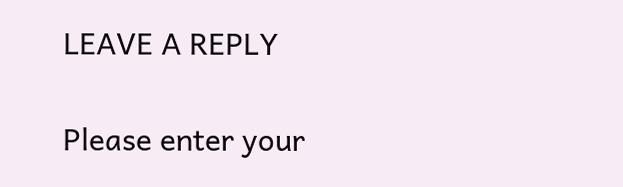LEAVE A REPLY

Please enter your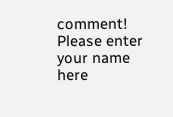comment!
Please enter your name here